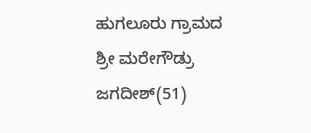ಹುಗಲೂರು ಗ್ರಾಮದ ಶ್ರೀ ಮರೇಗೌಡ್ರು ಜಗದೀಶ್(51)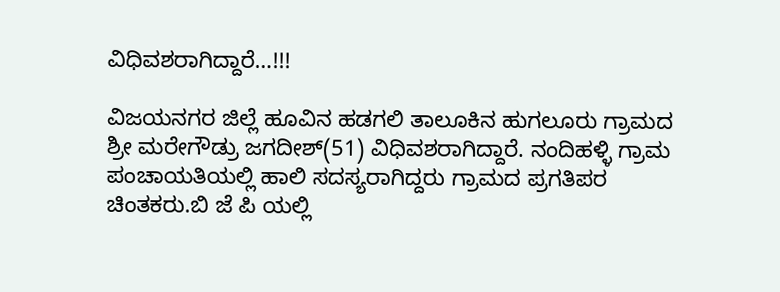ವಿಧಿವಶರಾಗಿದ್ದಾರೆ…!!!

ವಿಜಯನಗರ ಜಿಲ್ಲೆ ಹೂವಿನ ಹಡಗಲಿ ತಾಲೂಕಿನ ಹುಗಲೂರು ಗ್ರಾಮದ ಶ್ರೀ ಮರೇಗೌಡ್ರು ಜಗದೀಶ್(51) ವಿಧಿವಶರಾಗಿದ್ದಾರೆ. ನಂದಿಹಳ್ಳಿ ಗ್ರಾಮ ಪಂಚಾಯತಿಯಲ್ಲಿ ಹಾಲಿ ಸದಸ್ಯರಾಗಿದ್ದರು ಗ್ರಾಮದ ಪ್ರಗತಿಪರ ಚಿಂತಕರು.ಬಿ ಜೆ ಪಿ ಯಲ್ಲಿ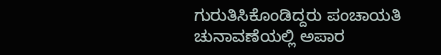ಗುರುತಿಸಿಕೊಂಡಿದ್ದರು ಪಂಚಾಯತಿ ಚುನಾವಣೆಯಲ್ಲಿ ಅಪಾರ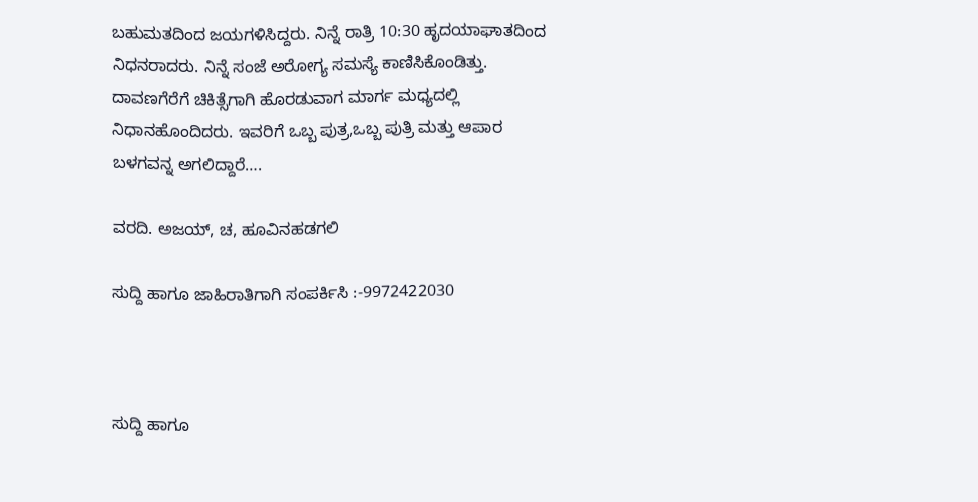ಬಹುಮತದಿಂದ ಜಯಗಳಿಸಿದ್ದರು. ನಿನ್ನೆ ರಾತ್ರಿ 10:30 ಹೃದಯಾಘಾತದಿಂದ ನಿಧನರಾದರು. ನಿನ್ನೆ ಸಂಜೆ ಅರೋಗ್ಯ ಸಮಸ್ಯೆ ಕಾಣಿಸಿಕೊಂಡಿತ್ತು. ದಾವಣಗೆರೆಗೆ ಚಿಕಿತ್ಸೆಗಾಗಿ ಹೊರಡುವಾಗ ಮಾರ್ಗ ಮಧ್ಯದಲ್ಲಿ ನಿಧಾನಹೊಂದಿದರು. ಇವರಿಗೆ ಒಬ್ಬ ಪುತ್ರ,ಒಬ್ಬ ಪುತ್ರಿ ಮತ್ತು ಆಪಾರ ಬಳಗವನ್ನ ಅಗಲಿದ್ದಾರೆ….

ವರದಿ. ಅಜಯ್, ಚ, ಹೂವಿನಹಡಗಲಿ

ಸುದ್ದಿ ಹಾಗೂ ಜಾಹಿರಾತಿಗಾಗಿ ಸಂಪರ್ಕಿಸಿ :-9972422030



ಸುದ್ದಿ ಹಾಗೂ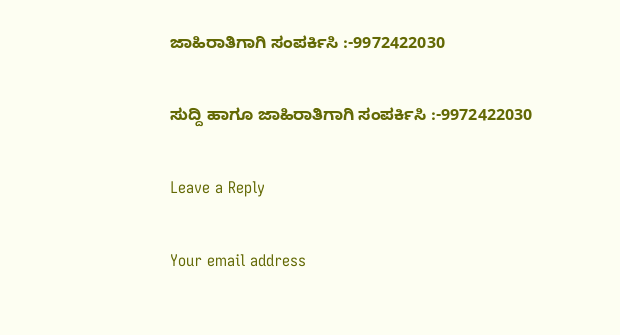ಜಾಹಿರಾತಿಗಾಗಿ ಸಂಪರ್ಕಿಸಿ :-9972422030

ಸುದ್ದಿ ಹಾಗೂ ಜಾಹಿರಾತಿಗಾಗಿ ಸಂಪರ್ಕಿಸಿ :-9972422030

Leave a Reply

Your email address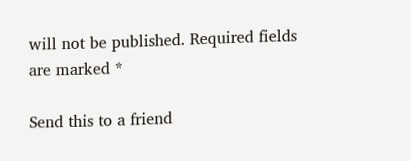will not be published. Required fields are marked *

Send this to a friend